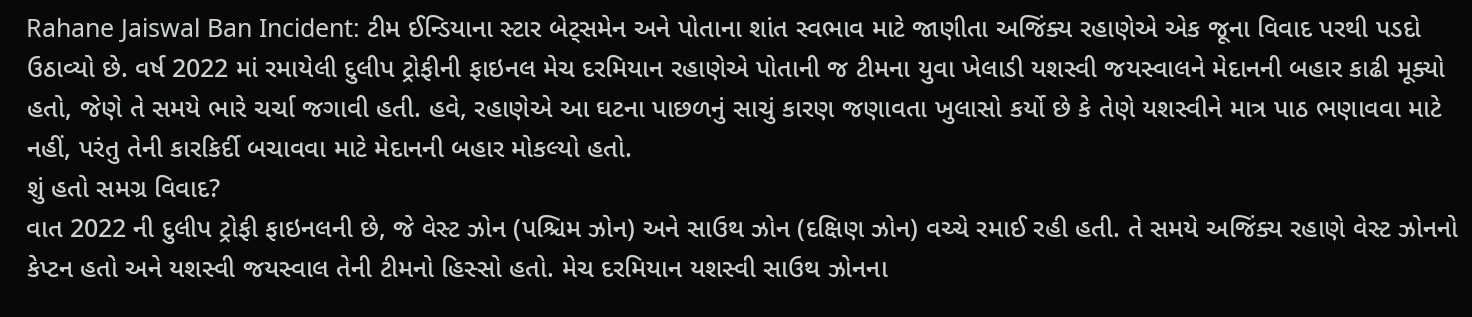Rahane Jaiswal Ban Incident: ટીમ ઈન્ડિયાના સ્ટાર બેટ્સમેન અને પોતાના શાંત સ્વભાવ માટે જાણીતા અજિંક્ય રહાણેએ એક જૂના વિવાદ પરથી પડદો ઉઠાવ્યો છે. વર્ષ 2022 માં રમાયેલી દુલીપ ટ્રોફીની ફાઇનલ મેચ દરમિયાન રહાણેએ પોતાની જ ટીમના યુવા ખેલાડી યશસ્વી જયસ્વાલને મેદાનની બહાર કાઢી મૂક્યો હતો, જેણે તે સમયે ભારે ચર્ચા જગાવી હતી. હવે, રહાણેએ આ ઘટના પાછળનું સાચું કારણ જણાવતા ખુલાસો કર્યો છે કે તેણે યશસ્વીને માત્ર પાઠ ભણાવવા માટે નહીં, પરંતુ તેની કારકિર્દી બચાવવા માટે મેદાનની બહાર મોકલ્યો હતો.
શું હતો સમગ્ર વિવાદ?
વાત 2022 ની દુલીપ ટ્રોફી ફાઇનલની છે, જે વેસ્ટ ઝોન (પશ્ચિમ ઝોન) અને સાઉથ ઝોન (દક્ષિણ ઝોન) વચ્ચે રમાઈ રહી હતી. તે સમયે અજિંક્ય રહાણે વેસ્ટ ઝોનનો કેપ્ટન હતો અને યશસ્વી જયસ્વાલ તેની ટીમનો હિસ્સો હતો. મેચ દરમિયાન યશસ્વી સાઉથ ઝોનના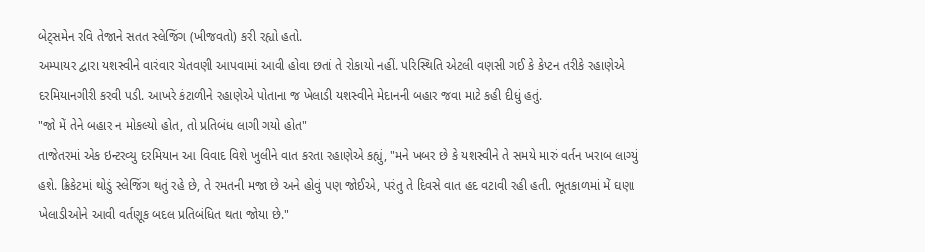બેટ્સમેન રવિ તેજાને સતત સ્લેજિંગ (ખીજવતો) કરી રહ્યો હતો.
અમ્પાયર દ્વારા યશસ્વીને વારંવાર ચેતવણી આપવામાં આવી હોવા છતાં તે રોકાયો નહીં. પરિસ્થિતિ એટલી વણસી ગઈ કે કેપ્ટન તરીકે રહાણેએ દરમિયાનગીરી કરવી પડી. આખરે કંટાળીને રહાણેએ પોતાના જ ખેલાડી યશસ્વીને મેદાનની બહાર જવા માટે કહી દીધું હતું.
"જો મેં તેને બહાર ન મોકલ્યો હોત, તો પ્રતિબંધ લાગી ગયો હોત"
તાજેતરમાં એક ઇન્ટરવ્યુ દરમિયાન આ વિવાદ વિશે ખુલીને વાત કરતા રહાણેએ કહ્યું, "મને ખબર છે કે યશસ્વીને તે સમયે મારું વર્તન ખરાબ લાગ્યું હશે. ક્રિકેટમાં થોડું સ્લેજિંગ થતું રહે છે, તે રમતની મજા છે અને હોવું પણ જોઈએ, પરંતુ તે દિવસે વાત હદ વટાવી રહી હતી. ભૂતકાળમાં મેં ઘણા ખેલાડીઓને આવી વર્તણૂક બદલ પ્રતિબંધિત થતા જોયા છે."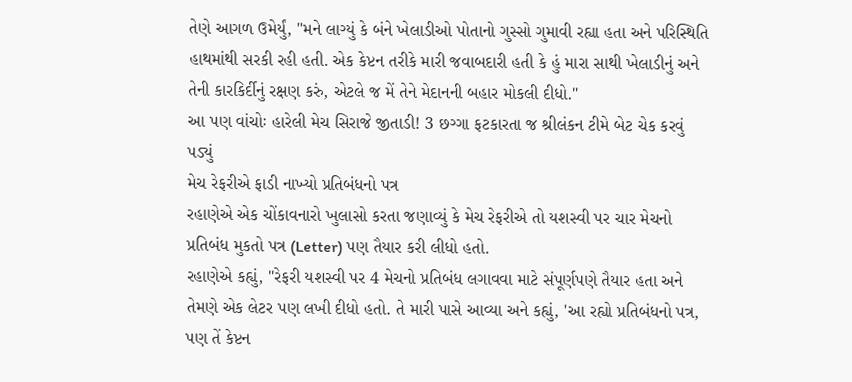તેણે આગળ ઉમેર્યું, "મને લાગ્યું કે બંને ખેલાડીઓ પોતાનો ગુસ્સો ગુમાવી રહ્યા હતા અને પરિસ્થિતિ હાથમાંથી સરકી રહી હતી. એક કેપ્ટન તરીકે મારી જવાબદારી હતી કે હું મારા સાથી ખેલાડીનું અને તેની કારકિર્દીનું રક્ષણ કરું, એટલે જ મેં તેને મેદાનની બહાર મોકલી દીધો."
આ પણ વાંચોઃ હારેલી મેચ સિરાજે જીતાડી! 3 છગ્ગા ફટકારતા જ શ્રીલંકન ટીમે બેટ ચેક કરવું પડ્યું
મેચ રેફરીએ ફાડી નાખ્યો પ્રતિબંધનો પત્ર
રહાણેએ એક ચોંકાવનારો ખુલાસો કરતા જણાવ્યું કે મેચ રેફરીએ તો યશસ્વી પર ચાર મેચનો પ્રતિબંધ મુકતો પત્ર (Letter) પણ તૈયાર કરી લીધો હતો.
રહાણેએ કહ્યું, "રેફરી યશસ્વી પર 4 મેચનો પ્રતિબંધ લગાવવા માટે સંપૂર્ણપણે તૈયાર હતા અને તેમણે એક લેટર પણ લખી દીધો હતો. તે મારી પાસે આવ્યા અને કહ્યું, 'આ રહ્યો પ્રતિબંધનો પત્ર, પણ તેં કેપ્ટન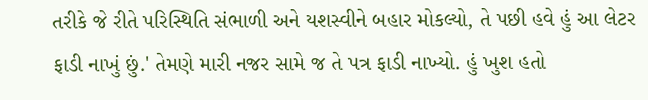તરીકે જે રીતે પરિસ્થિતિ સંભાળી અને યશસ્વીને બહાર મોકલ્યો, તે પછી હવે હું આ લેટર ફાડી નાખું છું.' તેમણે મારી નજર સામે જ તે પત્ર ફાડી નાખ્યો. હું ખુશ હતો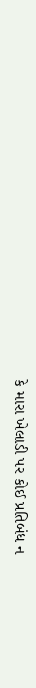કે મારા ખેલાડી પર કોઈ પ્રતિબંધ ન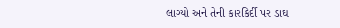લાગ્યો અને તેની કારકિર્દી પર ડાઘ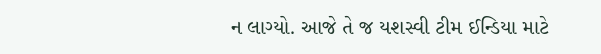ન લાગ્યો. આજે તે જ યશસ્વી ટીમ ઈન્ડિયા માટે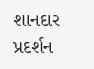શાનદાર પ્રદર્શન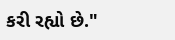કરી રહ્યો છે."